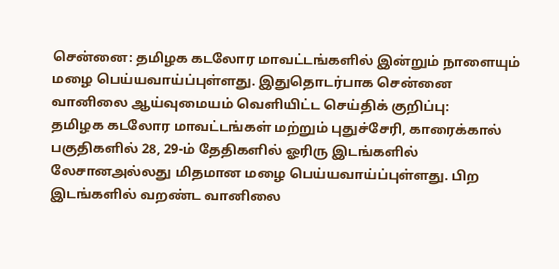சென்னை: தமிழக கடலோர மாவட்டங்களில் இன்றும் நாளையும் மழை பெய்யவாய்ப்புள்ளது. இதுதொடர்பாக சென்னை வானிலை ஆய்வுமையம் வெளியிட்ட செய்திக் குறிப்பு:
தமிழக கடலோர மாவட்டங்கள் மற்றும் புதுச்சேரி, காரைக்கால் பகுதிகளில் 28, 29-ம் தேதிகளில் ஓரிரு இடங்களில் லேசானஅல்லது மிதமான மழை பெய்யவாய்ப்புள்ளது. பிற இடங்களில் வறண்ட வானிலை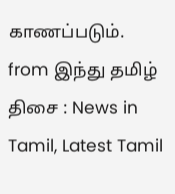காணப்படும்.
from இந்து தமிழ் திசை : News in Tamil, Latest Tamil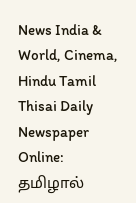News India & World, Cinema, Hindu Tamil Thisai Daily Newspaper Online: தமிழால்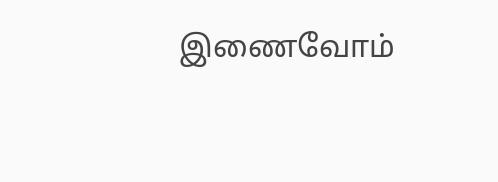இணைவோம்